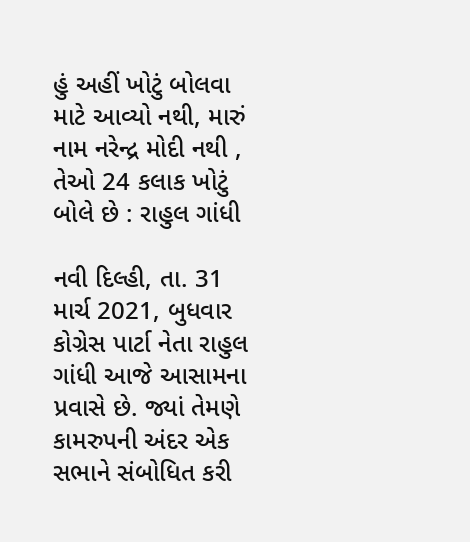હું અહીં ખોટું બોલવા માટે આવ્યો નથી, મારું નામ નરેન્દ્ર મોદી નથી , તેઓ 24 કલાક ખોટું બોલે છે : રાહુલ ગાંધી

નવી દિલ્હી, તા. 31 માર્ચ 2021, બુધવાર
કોગ્રેસ પાર્ટા નેતા રાહુલ ગાંધી આજે આસામના પ્રવાસે છે. જ્યાં તેમણે કામરુપની અંદર એક સભાને સંબોધિત કરી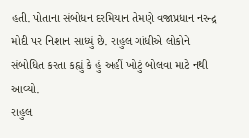હતી. પોતાના સંબોધન દરમિયાન તેમણે વજાપ્રધાન નરન્દ્ર મોદી પર નિશાન સાધ્યું છે. રાહુલ ગાંધીએ લોકોને સંબોધિત કરતા કહ્યું કે હું અહીં ખોટું બોલવા માટે નથી આવ્યો.
રાહુલ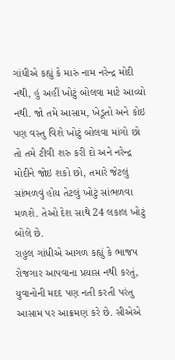ગાંધીએ કહ્યું કે મારું નામ નરેન્દ્ર મોદી નથી, હું અહીં ખોટું બોલવા માટે આવ્યો નથી. જો તમે આસામ, ખેડૂતો અને કોઇ પણ વસ્તુ વિશે ખોટું બોલવા માંગો છો તો તમે ટીવી શરુ કરી દો અને નરેન્દ્ર મોદીને જોઇ શકો છો, તમારે જેટલું સાંભળવું હોય તેટલું ખોટું સાંભળવા મળશે. તેઓ દેશ સાથે 24 લકાલ ખોટું બોલે છે.
રાહુલ ગાંધીએ આગળ કહ્યું કે ભાજપ રોજગાર આપવાના પ્રયાસ નથી કરતું, યુવાનોની મદદ પણ નતી કરતી પરંતુ આસામ પર આક્રમણ કરે છે. સીએએ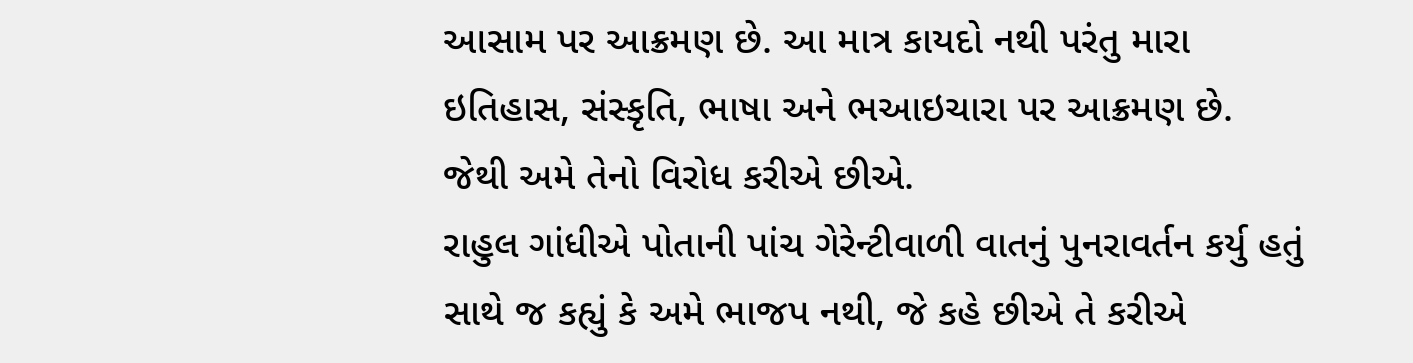આસામ પર આક્રમણ છે. આ માત્ર કાયદો નથી પરંતુ મારા ઇતિહાસ, સંસ્કૃતિ, ભાષા અને ભઆઇચારા પર આક્રમણ છે. જેથી અમે તેનો વિરોધ કરીએ છીએ.
રાહુલ ગાંધીએ પોતાની પાંચ ગેરેન્ટીવાળી વાતનું પુનરાવર્તન કર્યુ હતું સાથે જ કહ્યું કે અમે ભાજપ નથી, જે કહે છીએ તે કરીએ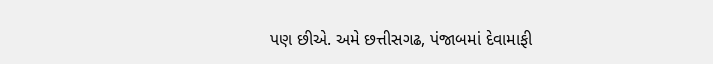પણ છીએ. અમે છત્તીસગઢ, પંજાબમાં દેવામાફી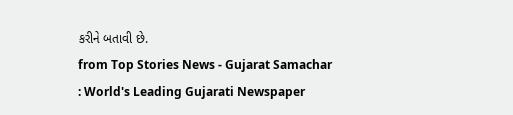કરીને બતાવી છે.
from Top Stories News - Gujarat Samachar : World's Leading Gujarati Newspaper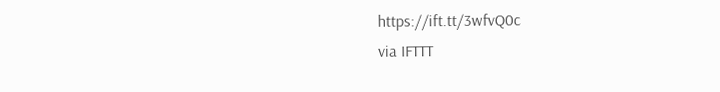https://ift.tt/3wfvQ0c
via IFTTT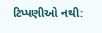ટિપ્પણીઓ નથી: